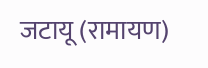जटायू (रामायण)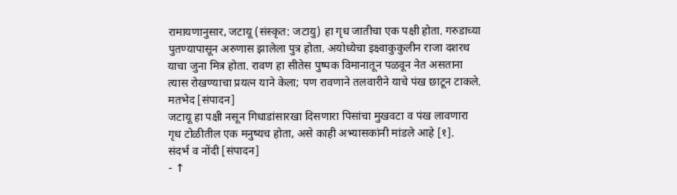रामायणानुसार, जटायू (संस्कृत: जटायु) हा गृध जातीचा एक पक्षी होता. गरुडाच्या पुतण्यापासून अरुणास झालेला पुत्र होता. अयोध्येचा इक्ष्वाकुकुलीन राजा दशरथ याचा जुना मित्र होता. रावण हा सीतेस पुष्पक विमानातून पळवून नेत असताना त्यास रोखण्याचा प्रयत्न याने केला; पण रावणाने तलवारीने याचे पंख छाटून टाकले.
मतभेद [संपादन]
जटायू हा पक्षी नसून गिधाडांसारखा दिसणारा पिसांचा मुखवटा व पंख लावणारा गृध टोळीतील एक मनुष्यच होता, असे काही अभ्यासकांनी मांडले आहे [१].
संदर्भ व नोंदी [संपादन]
- ↑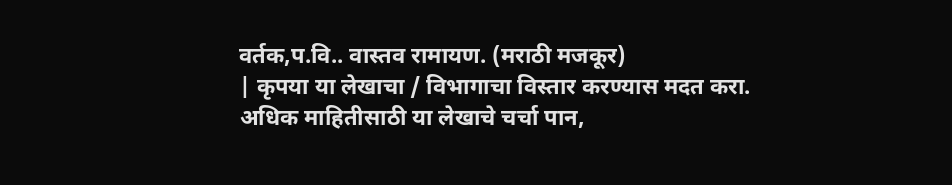वर्तक,प.वि.. वास्तव रामायण. (मराठी मजकूर)
| कृपया या लेखाचा / विभागाचा विस्तार करण्यास मदत करा. अधिक माहितीसाठी या लेखाचे चर्चा पान,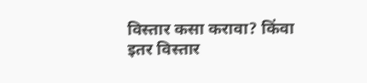विस्तार कसा करावा? किंवा इतर विस्तार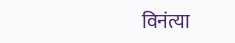विनंत्या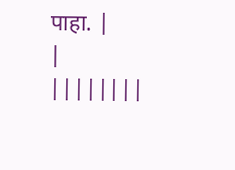पाहा. |
|
||||||||